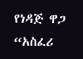የነዳጅ ዋጋ “አስፈሪ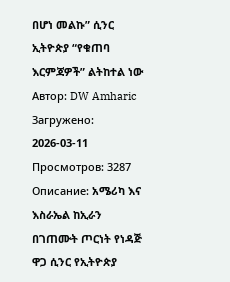በሆነ መልኩ” ሲንር ኢትዮጵያ “የቁጠባ እርምጃዎች” ልትከተል ነው
Автор: DW Amharic
Загружено: 2026-03-11
Просмотров: 3287
Описание: አሜሪካ እና እስራኤል ከኢራን በገጠሙት ጦርነት የነዳጅ ዋጋ ሲንር የኢትዮጵያ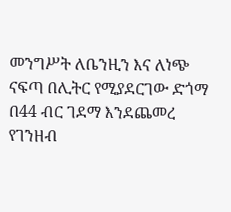መንግሥት ለቤንዚን እና ለነጭ ናፍጣ በሊትር የሚያደርገው ድጎማ በ44 ብር ገደማ እንደጨመረ የገንዘብ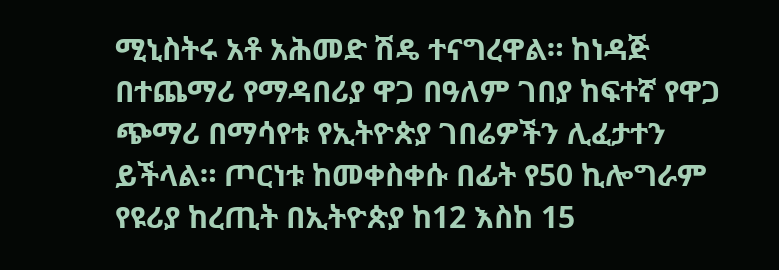ሚኒስትሩ አቶ አሕመድ ሽዴ ተናግረዋል። ከነዳጅ በተጨማሪ የማዳበሪያ ዋጋ በዓለም ገበያ ከፍተኛ የዋጋ ጭማሪ በማሳየቱ የኢትዮጵያ ገበሬዎችን ሊፈታተን ይችላል። ጦርነቱ ከመቀስቀሱ በፊት የ50 ኪሎግራም የዩሪያ ከረጢት በኢትዮጵያ ከ12 እስከ 15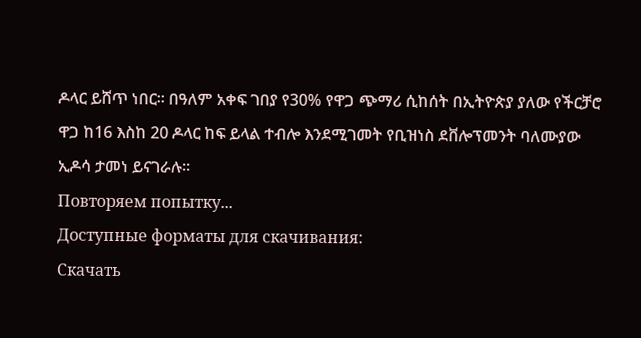ዶላር ይሸጥ ነበር። በዓለም አቀፍ ገበያ የ30% የዋጋ ጭማሪ ሲከሰት በኢትዮጵያ ያለው የችርቻሮ ዋጋ ከ16 እስከ 20 ዶላር ከፍ ይላል ተብሎ እንደሚገመት የቢዝነስ ደቨሎፕመንት ባለሙያው ኢዶሳ ታመነ ይናገራሉ።
Повторяем попытку...
Доступные форматы для скачивания:
Скачать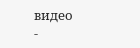видео
-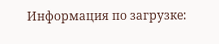Информация по загрузке: